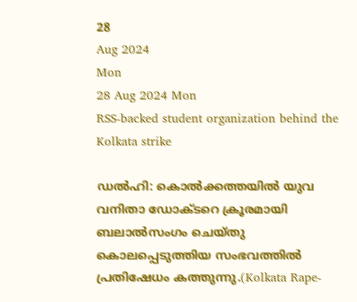28
Aug 2024
Mon
28 Aug 2024 Mon
RSS-backed student organization behind the Kolkata strike

ഡല്‍ഹി: കൊല്‍ക്കത്തയില്‍ യുവ വനിതാ ഡോക്ടറെ ക്രൂരമായി ബലാല്‍സംഗം ചെയ്തു കൊലപ്പെടുത്തിയ സംഭവത്തില്‍ പ്രതിഷേധം കത്തുന്നു.(Kolkata Rape-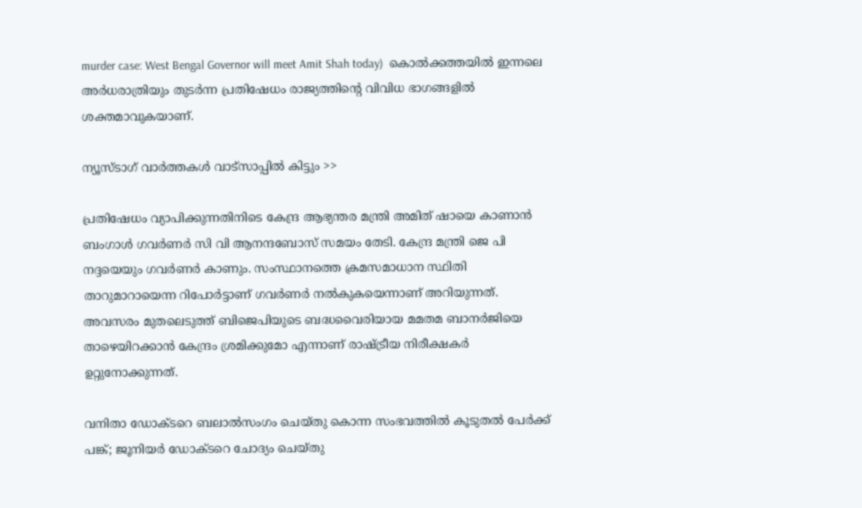murder case: West Bengal Governor will meet Amit Shah today)  കൊല്‍ക്കത്തയില്‍ ഇന്നലെ അര്‍ധരാത്രിയും തുടര്‍ന്ന പ്രതിഷേധം രാജ്യത്തിന്റെ വിവിധ ഭാഗങ്ങളില്‍ ശക്തമാവുകയാണ്.

ന്യൂസ്ടാഗ് വാര്‍ത്തകള്‍ വാട്‌സാപ്പില്‍ കിട്ടും >>

പ്രതിഷേധം വ്യാപിക്കുന്നതിനിടെ കേന്ദ്ര ആഭ്യന്തര മന്ത്രി അമിത് ഷായെ കാണാന്‍ ബംഗാള്‍ ഗവര്‍ണര്‍ സി വി ആനന്ദബോസ് സമയം തേടി. കേന്ദ്ര മന്ത്രി ജെ പി നദ്ദയെയും ഗവര്‍ണര്‍ കാണും. സംസ്ഥാനത്തെ ക്രമസമാധാന സ്ഥിതി താറുമാറായെന്ന റിപോര്‍ട്ടാണ് ഗവര്‍ണര്‍ നല്‍കുകയെന്നാണ് അറിയുന്നത്. അവസരം മുതലെടുത്ത് ബിജെപിയുടെ ബദ്ധവൈരിയായ മമതമ ബാനര്‍ജിയെ താഴെയിറക്കാന്‍ കേന്ദ്രം ശ്രമിക്കുമോ എന്നാണ് രാഷ്ട്രീയ നിരീക്ഷകര്‍ ഉറ്റുനോക്കുന്നത്.

വനിതാ ഡോക്ടറെ ബലാല്‍സംഗം ചെയ്തു കൊന്ന സംഭവത്തില്‍ കൂടുതല്‍ പേര്‍ക്ക് പങ്ക്; ജൂനിയര്‍ ഡോക്ടറെ ചോദ്യം ചെയ്തു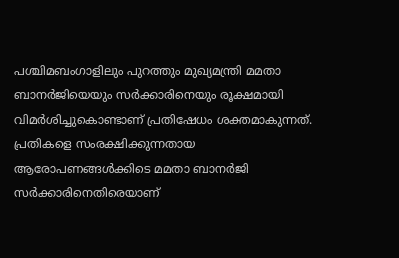പശ്ചിമബംഗാളിലും പുറത്തും മുഖ്യമന്ത്രി മമതാ ബാനര്‍ജിയെയും സര്‍ക്കാരിനെയും രൂക്ഷമായി വിമര്‍ശിച്ചുകൊണ്ടാണ് പ്രതിഷേധം ശക്തമാകുന്നത്. പ്രതികളെ സംരക്ഷിക്കുന്നതായ ആരോപണങ്ങള്‍ക്കിടെ മമതാ ബാനര്‍ജി സര്‍ക്കാരിനെതിരെയാണ്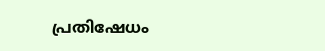പ്രതിഷേധം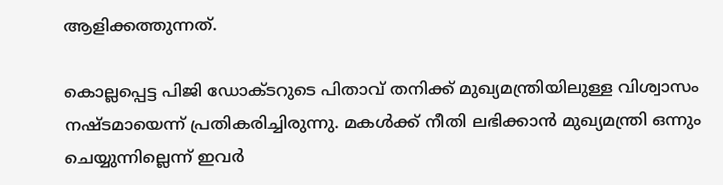ആളിക്കത്തുന്നത്.

കൊല്ലപ്പെട്ട പിജി ഡോക്ടറുടെ പിതാവ് തനിക്ക് മുഖ്യമന്ത്രിയിലുള്ള വിശ്വാസം നഷ്ടമായെന്ന് പ്രതികരിച്ചിരുന്നു. മകള്‍ക്ക് നീതി ലഭിക്കാന്‍ മുഖ്യമന്ത്രി ഒന്നും ചെയ്യുന്നില്ലെന്ന് ഇവര്‍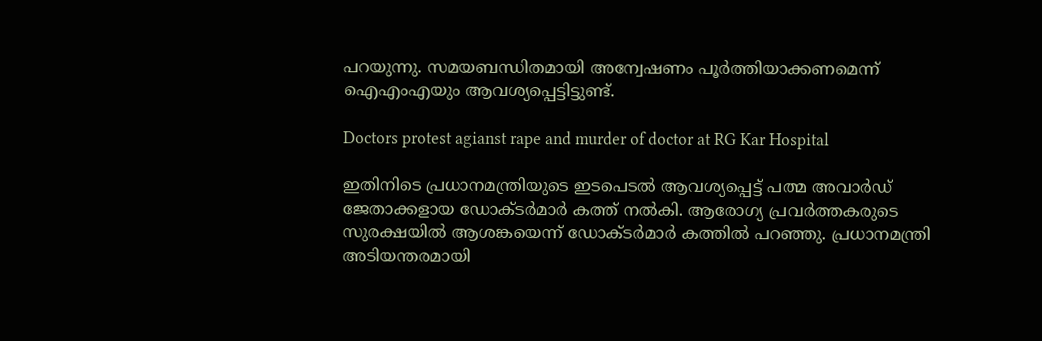പറയുന്നു. സമയബന്ധിതമായി അന്വേഷണം പൂര്‍ത്തിയാക്കണമെന്ന് ഐഎംഎയും ആവശ്യപ്പെട്ടിട്ടുണ്ട്.

Doctors protest agianst rape and murder of doctor at RG Kar Hospital

ഇതിനിടെ പ്രധാനമന്ത്രിയുടെ ഇടപെടല്‍ ആവശ്യപ്പെട്ട് പത്മ അവാര്‍ഡ് ജേതാക്കളായ ഡോക്ടര്‍മാര്‍ കത്ത് നല്‍കി. ആരോഗ്യ പ്രവര്‍ത്തകരുടെ സുരക്ഷയില്‍ ആശങ്കയെന്ന് ഡോക്ടര്‍മാര്‍ കത്തില്‍ പറഞ്ഞു. പ്രധാനമന്ത്രി അടിയന്തരമായി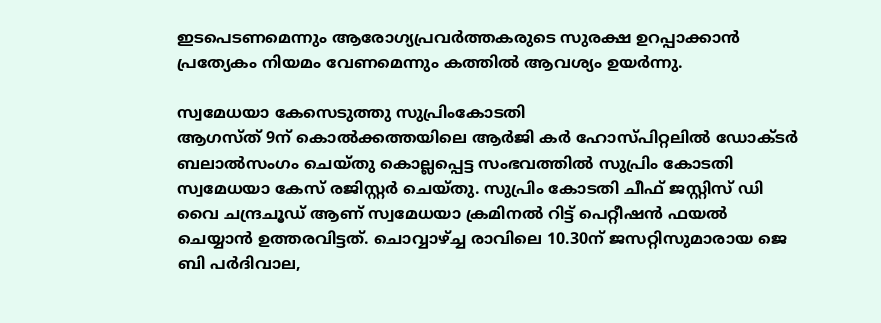ഇടപെടണമെന്നും ആരോഗ്യപ്രവര്‍ത്തകരുടെ സുരക്ഷ ഉറപ്പാക്കാന്‍ പ്രത്യേകം നിയമം വേണമെന്നും കത്തില്‍ ആവശ്യം ഉയര്‍ന്നു.

സ്വമേധയാ കേസെടുത്തു സുപ്രിംകോടതി
ആഗസ്ത് 9ന് കൊല്‍ക്കത്തയിലെ ആര്‍ജി കര്‍ ഹോസ്പിറ്റലില്‍ ഡോക്ടര്‍ ബലാല്‍സംഗം ചെയ്തു കൊല്ലപ്പെട്ട സംഭവത്തില്‍ സുപ്രിം കോടതി സ്വമേധയാ കേസ് രജിസ്റ്റര്‍ ചെയ്തു. സുപ്രിം കോടതി ചീഫ് ജസ്റ്റിസ് ഡി വൈ ചന്ദ്രചൂഡ് ആണ് സ്വമേധയാ ക്രമിനല്‍ റിട്ട് പെറ്റീഷന്‍ ഫയല്‍ ചെയ്യാന്‍ ഉത്തരവിട്ടത്. ചൊവ്വാഴ്ച്ച രാവിലെ 10.30ന് ജസറ്റിസുമാരായ ജെ ബി പര്‍ദിവാല,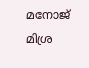മനോജ് മിശ്ര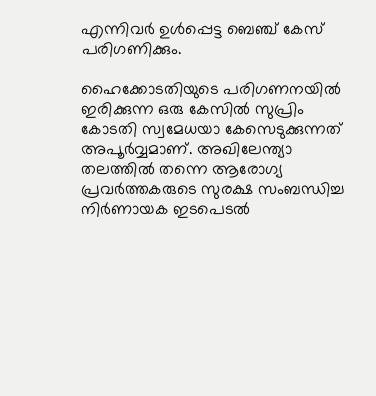എന്നിവര്‍ ഉള്‍പ്പെട്ട ബെഞ്ച് കേസ് പരിഗണിക്കും.

ഹൈക്കോടതിയുടെ പരിഗണനയില്‍ ഇരിക്കുന്ന ഒരു കേസില്‍ സുപ്രിം കോടതി സ്വമേധയാ കേസെടുക്കുന്നത് അപൂര്‍വ്വമാണ്. അഖിലേന്ത്യാ തലത്തില്‍ തന്നെ ആരോഗ്യ പ്രവര്‍ത്തകരുടെ സുരക്ഷ സംബന്ധിച്ച നിര്‍ണായക ഇടപെടല്‍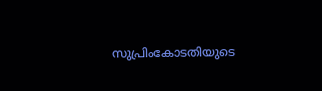സുപ്രിംകോടതിയുടെ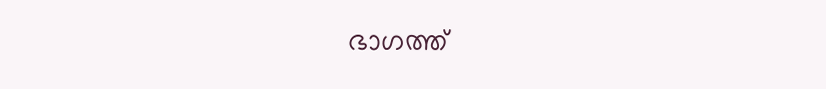ഭാഗത്ത്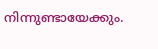നിന്നുണ്ടായേക്കും.